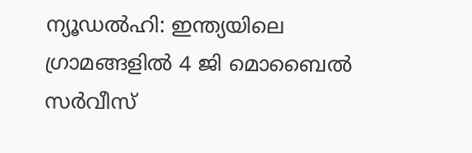ന്യൂഡൽഹി: ഇന്ത്യയിലെ ഗ്രാമങ്ങളിൽ 4 ജി മൊബൈൽ സർവീസ്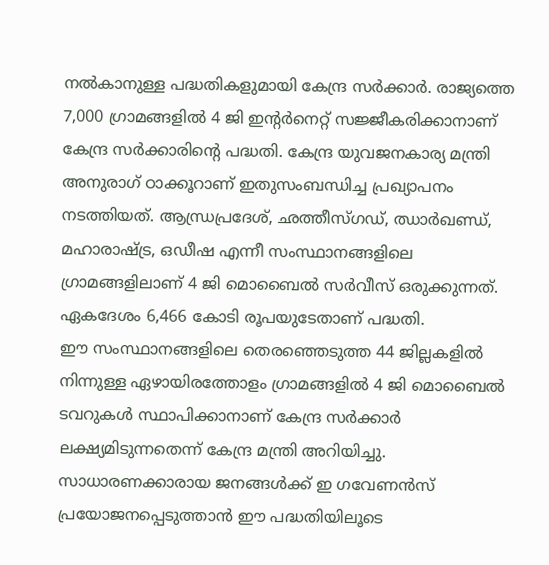നൽകാനുള്ള പദ്ധതികളുമായി കേന്ദ്ര സർക്കാർ. രാജ്യത്തെ 7,000 ഗ്രാമങ്ങളിൽ 4 ജി ഇന്റർനെറ്റ് സജ്ജീകരിക്കാനാണ് കേന്ദ്ര സർക്കാരിന്റെ പദ്ധതി. കേന്ദ്ര യുവജനകാര്യ മന്ത്രി അനുരാഗ് ഠാക്കൂറാണ് ഇതുസംബന്ധിച്ച പ്രഖ്യാപനം നടത്തിയത്. ആന്ധ്രപ്രദേശ്, ഛത്തീസ്ഗഡ്, ഝാർഖണ്ഡ്, മഹാരാഷ്ട്ര, ഒഡീഷ എന്നീ സംസ്ഥാനങ്ങളിലെ ഗ്രാമങ്ങളിലാണ് 4 ജി മൊബൈൽ സർവീസ് ഒരുക്കുന്നത്. ഏകദേശം 6,466 കോടി രൂപയുടേതാണ് പദ്ധതി.
ഈ സംസ്ഥാനങ്ങളിലെ തെരഞ്ഞെടുത്ത 44 ജില്ലകളിൽ നിന്നുള്ള ഏഴായിരത്തോളം ഗ്രാമങ്ങളിൽ 4 ജി മൊബൈൽ ടവറുകൾ സ്ഥാപിക്കാനാണ് കേന്ദ്ര സർക്കാർ ലക്ഷ്യമിടുന്നതെന്ന് കേന്ദ്ര മന്ത്രി അറിയിച്ചു. സാധാരണക്കാരായ ജനങ്ങൾക്ക് ഇ ഗവേണൻസ് പ്രയോജനപ്പെടുത്താൻ ഈ പദ്ധതിയിലൂടെ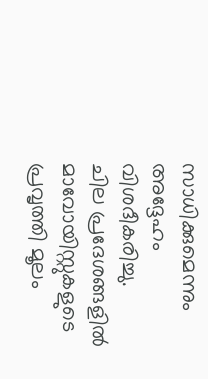സാധിക്കുമെന്നും അദ്ദേഹം വിശദീകരിച്ചു.
ചില പ്രദേശങ്ങളിൽ മാവോയിസ്റ്റുകളുടെ പ്രവൃത്തി മൂലം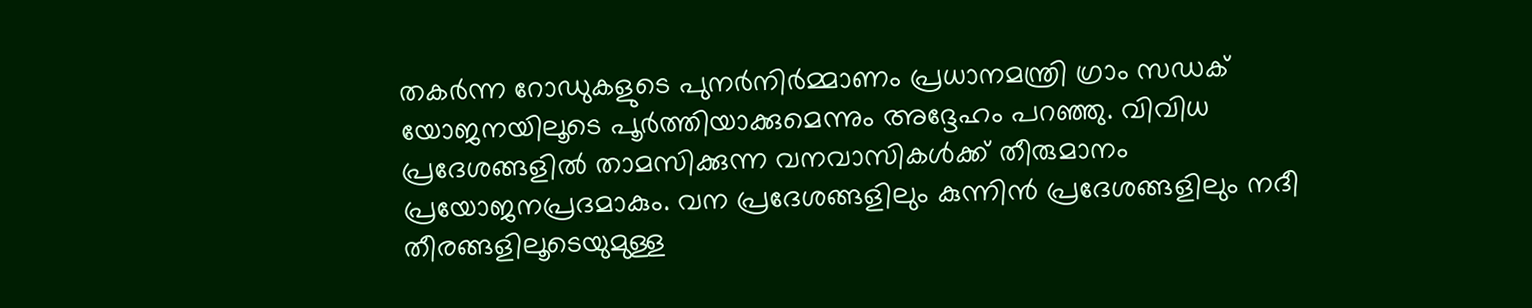തകർന്ന റോഡുകളുടെ പുനർനിർമ്മാണം പ്രധാനമന്ത്രി ഗ്രാം സഡക് യോജനയിലൂടെ പൂർത്തിയാക്കുമെന്നും അദ്ദേഹം പറഞ്ഞു. വിവിധ പ്രദേശങ്ങളിൽ താമസിക്കുന്ന വനവാസികൾക്ക് തീരുമാനം പ്രയോജനപ്രദമാകും. വന പ്രദേശങ്ങളിലും കുന്നിൻ പ്രദേശങ്ങളിലും നദീ തീരങ്ങളിലൂടെയുമുള്ള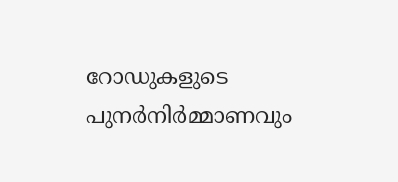റോഡുകളുടെ പുനർനിർമ്മാണവും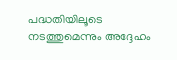പദ്ധതിയിലൂടെ നടത്തുമെന്നും അദ്ദേഹം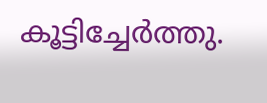കൂട്ടിച്ചേർത്തു.